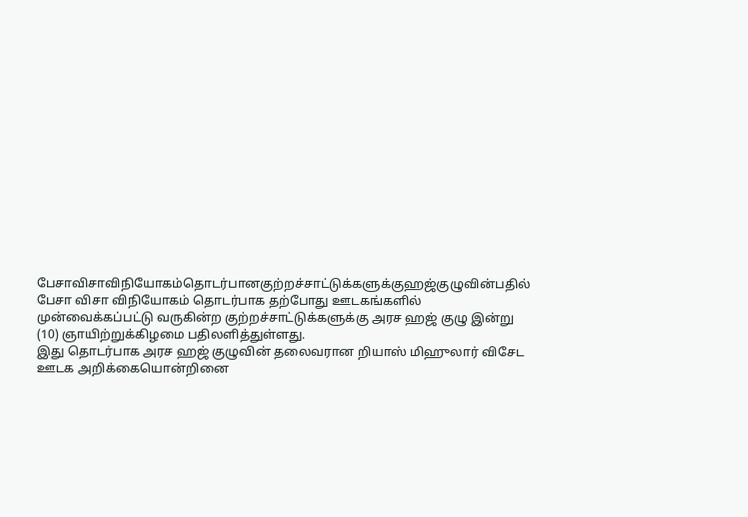பேசாவிசாவிநியோகம்தொடர்பானகுற்றச்சாட்டுக்களுக்குஹஜ்குழுவின்பதில்
பேசா விசா விநியோகம் தொடர்பாக தற்போது ஊடகங்களில் முன்வைக்கப்பட்டு வருகின்ற குற்றச்சாட்டுக்களுக்கு அரச ஹஜ் குழு இன்று (10) ஞாயிற்றுக்கிழமை பதிலளித்துள்ளது.
இது தொடர்பாக அரச ஹஜ் குழுவின் தலைவரான றியாஸ் மிஹுலார் விசேட ஊடக அறிக்கையொன்றினை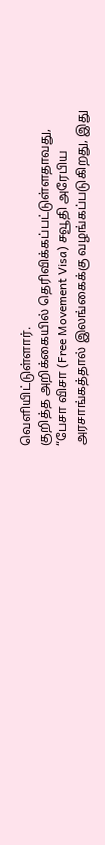வெளியிட்டுள்ளார்.
குறித்த அறிக்கையில் தெரிவிக்கப்பட்டுள்ளதாவது,
“பேசா விசா (Free Movement Visa) சவூதி அரேபிய அரசாங்கத்தால் இலங்கைக்கு வழங்கப்படுகிறது, இது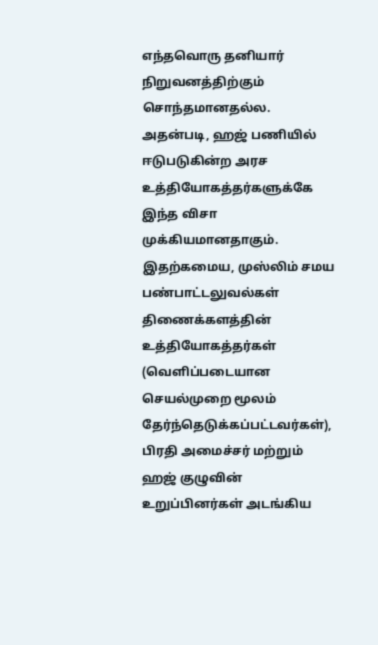எந்தவொரு தனியார் நிறுவனத்திற்கும் சொந்தமானதல்ல.
அதன்படி, ஹஜ் பணியில் ஈடுபடுகின்ற அரச உத்தியோகத்தர்களுக்கே இந்த விசா முக்கியமானதாகும்.
இதற்கமைய, முஸ்லிம் சமய பண்பாட்டலுவல்கள் திணைக்களத்தின் உத்தியோகத்தர்கள் (வெளிப்படையான செயல்முறை மூலம் தேர்ந்தெடுக்கப்பட்டவர்கள்), பிரதி அமைச்சர் மற்றும் ஹஜ் குழுவின் உறுப்பினர்கள் அடங்கிய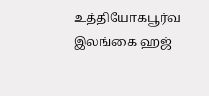உத்தியோகபூர்வ இலங்கை ஹஜ்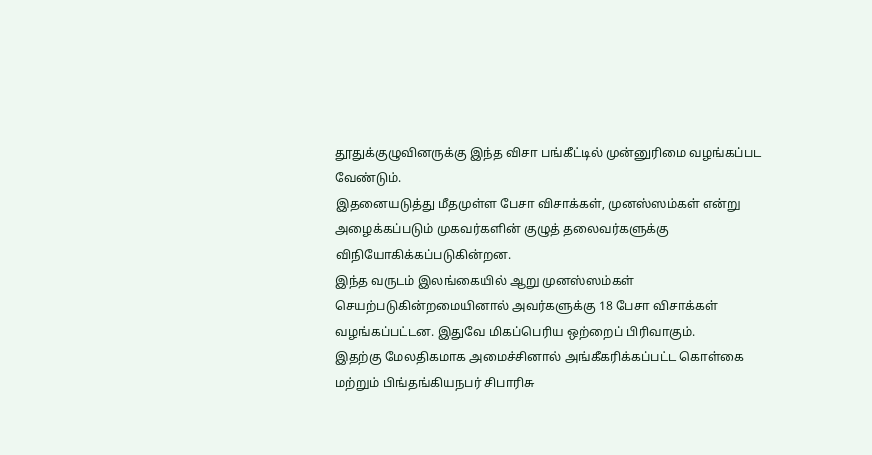தூதுக்குழுவினருக்கு இந்த விசா பங்கீட்டில் முன்னுரிமை வழங்கப்பட வேண்டும்.
இதனையடுத்து மீதமுள்ள பேசா விசாக்கள், முனஸ்ஸம்கள் என்று அழைக்கப்படும் முகவர்களின் குழுத் தலைவர்களுக்கு விநியோகிக்கப்படுகின்றன.
இந்த வருடம் இலங்கையில் ஆறு முனஸ்ஸம்கள் செயற்படுகின்றமையினால் அவர்களுக்கு 18 பேசா விசாக்கள் வழங்கப்பட்டன. இதுவே மிகப்பெரிய ஒற்றைப் பிரிவாகும்.
இதற்கு மேலதிகமாக அமைச்சினால் அங்கீகரிக்கப்பட்ட கொள்கை மற்றும் பிங்தங்கியநபர் சிபாரிசு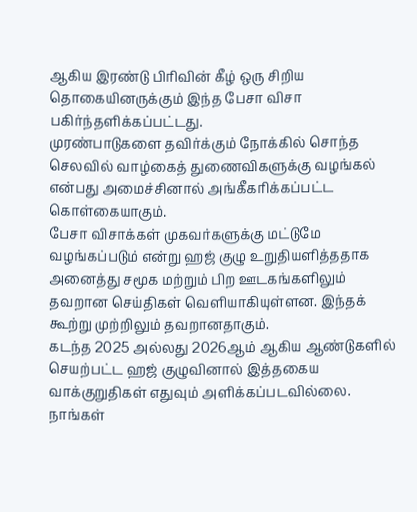ஆகிய இரண்டு பிரிவின் கீழ் ஒரு சிறிய தொகையினருக்கும் இந்த பேசா விசா பகிர்ந்தளிக்கப்பட்டது.
முரண்பாடுகளை தவிர்க்கும் நோக்கில் சொந்த செலவில் வாழ்கைத் துணைவிகளுக்கு வழங்கல் என்பது அமைச்சினால் அங்கீகரிக்கப்பட்ட கொள்கையாகும்.
பேசா விசாக்கள் முகவர்களுக்கு மட்டுமே வழங்கப்படும் என்று ஹஜ் குழு உறுதியளித்ததாக அனைத்து சமூக மற்றும் பிற ஊடகங்களிலும் தவறான செய்திகள் வெளியாகியுள்ளன. இந்தக் கூற்று முற்றிலும் தவறானதாகும்.
கடந்த 2025 அல்லது 2026ஆம் ஆகிய ஆண்டுகளில் செயற்பட்ட ஹஜ் குழுவினால் இத்தகைய வாக்குறுதிகள் எதுவும் அளிக்கப்படவில்லை.
நாங்கள்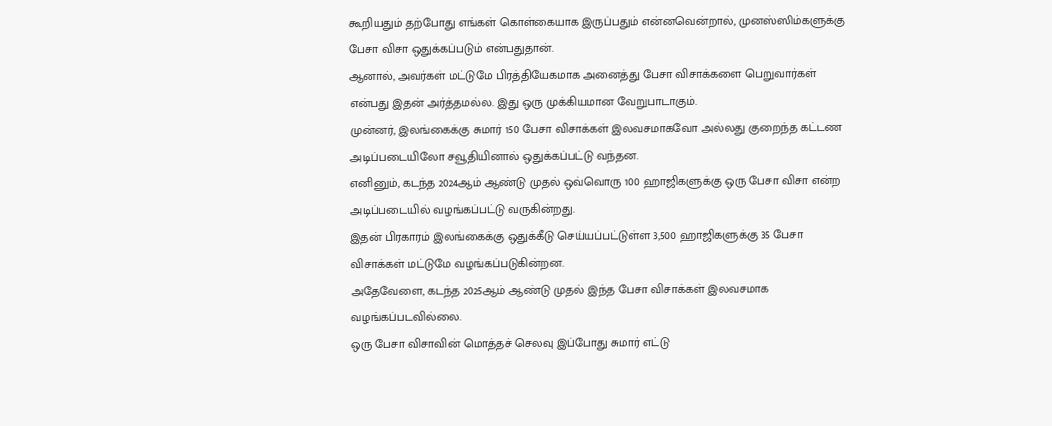கூறியதும் தற்போது எங்கள் கொள்கையாக இருப்பதும் என்னவென்றால், முனஸ்ஸிம்களுக்கு பேசா விசா ஒதுக்கப்படும் என்பதுதான்.
ஆனால், அவர்கள் மட்டுமே பிரத்தியேகமாக அனைத்து பேசா விசாக்களை பெறுவார்கள் என்பது இதன் அர்த்தமல்ல. இது ஒரு முக்கியமான வேறுபாடாகும்.
முன்னர், இலங்கைக்கு சுமார் 150 பேசா விசாக்கள் இலவசமாகவோ அல்லது குறைந்த கட்டண அடிப்படையிலோ சவூதியினால் ஒதுக்கப்பட்டு வந்தன.
எனினும், கடந்த 2024ஆம் ஆண்டு முதல் ஒவ்வொரு 100 ஹாஜிகளுக்கு ஒரு பேசா விசா என்ற அடிப்படையில் வழங்கப்பட்டு வருகின்றது.
இதன் பிரகாரம் இலங்கைக்கு ஒதுக்கீடு செய்யப்பட்டுள்ள 3,500 ஹாஜிகளுக்கு 35 பேசா விசாக்கள் மட்டுமே வழங்கப்படுகின்றன.
அதேவேளை, கடந்த 2025ஆம் ஆண்டு முதல் இந்த பேசா விசாக்கள் இலவசமாக வழங்கப்படவில்லை.
ஒரு பேசா விசாவின் மொத்தச் செலவு இப்போது சுமார் எட்டு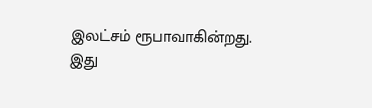இலட்சம் ரூபாவாகின்றது.
இது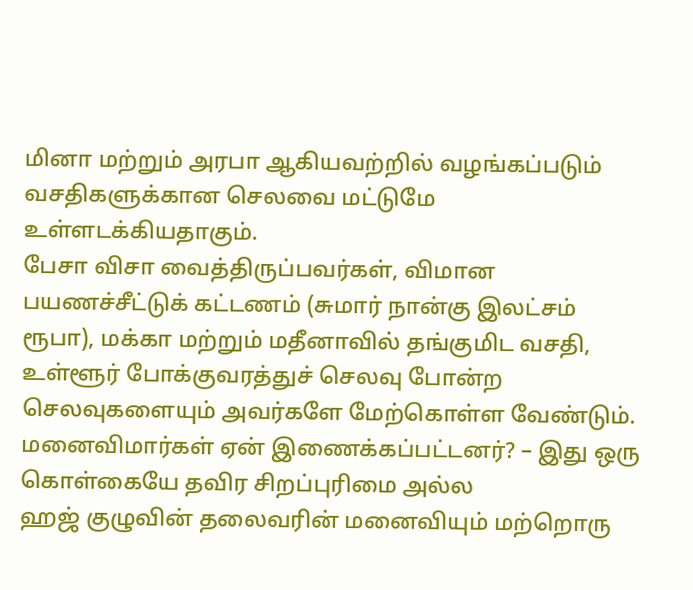மினா மற்றும் அரபா ஆகியவற்றில் வழங்கப்படும் வசதிகளுக்கான செலவை மட்டுமே உள்ளடக்கியதாகும்.
பேசா விசா வைத்திருப்பவர்கள், விமான பயணச்சீட்டுக் கட்டணம் (சுமார் நான்கு இலட்சம் ரூபா), மக்கா மற்றும் மதீனாவில் தங்குமிட வசதி, உள்ளூர் போக்குவரத்துச் செலவு போன்ற செலவுகளையும் அவர்களே மேற்கொள்ள வேண்டும்.
மனைவிமார்கள் ஏன் இணைக்கப்பட்டனர்? – இது ஒரு கொள்கையே தவிர சிறப்புரிமை அல்ல
ஹஜ் குழுவின் தலைவரின் மனைவியும் மற்றொரு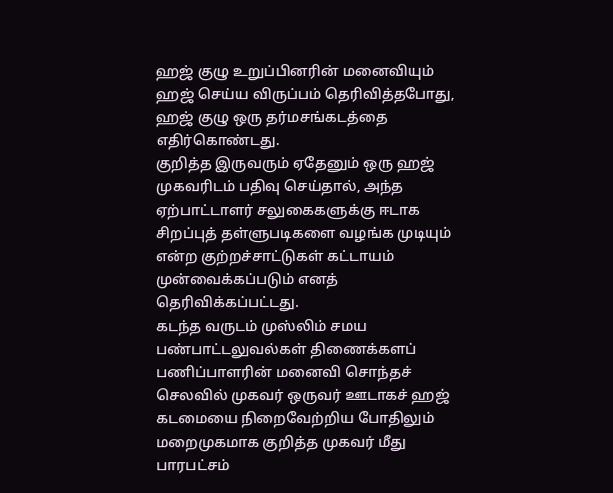ஹஜ் குழு உறுப்பினரின் மனைவியும் ஹஜ் செய்ய விருப்பம் தெரிவித்தபோது, ஹஜ் குழு ஒரு தர்மசங்கடத்தை எதிர்கொண்டது.
குறித்த இருவரும் ஏதேனும் ஒரு ஹஜ் முகவரிடம் பதிவு செய்தால், அந்த ஏற்பாட்டாளர் சலுகைகளுக்கு ஈடாக சிறப்புத் தள்ளுபடிகளை வழங்க முடியும் என்ற குற்றச்சாட்டுகள் கட்டாயம் முன்வைக்கப்படும் எனத் தெரிவிக்கப்பட்டது.
கடந்த வருடம் முஸ்லிம் சமய பண்பாட்டலுவல்கள் திணைக்களப் பணிப்பாளரின் மனைவி சொந்தச் செலவில் முகவர் ஒருவர் ஊடாகச் ஹஜ் கடமையை நிறைவேற்றிய போதிலும் மறைமுகமாக குறித்த முகவர் மீது பாரபட்சம்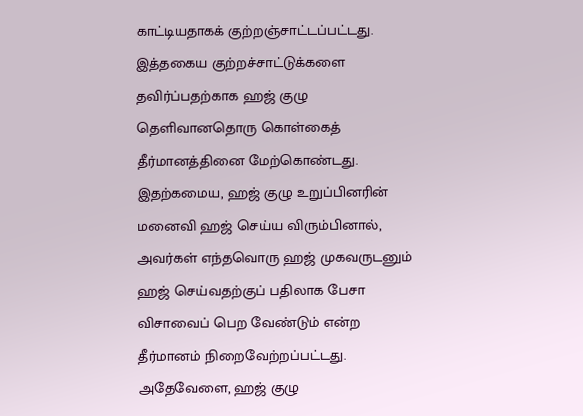காட்டியதாகக் குற்றஞ்சாட்டப்பட்டது.
இத்தகைய குற்றச்சாட்டுக்களை தவிர்ப்பதற்காக ஹஜ் குழு தெளிவானதொரு கொள்கைத் தீர்மானத்தினை மேற்கொண்டது.
இதற்கமைய, ஹஜ் குழு உறுப்பினரின் மனைவி ஹஜ் செய்ய விரும்பினால், அவர்கள் எந்தவொரு ஹஜ் முகவருடனும் ஹஜ் செய்வதற்குப் பதிலாக பேசா விசாவைப் பெற வேண்டும் என்ற தீர்மானம் நிறைவேற்றப்பட்டது.
அதேவேளை, ஹஜ் குழு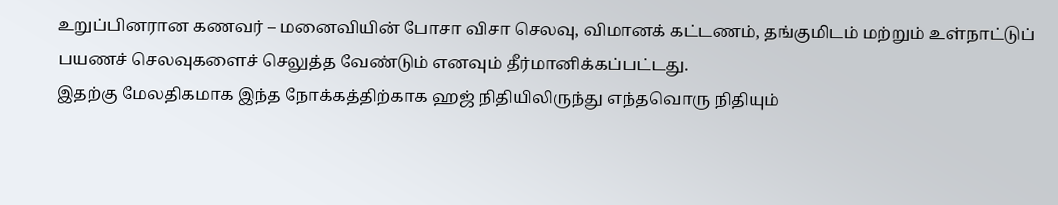உறுப்பினரான கணவர் – மனைவியின் போசா விசா செலவு, விமானக் கட்டணம், தங்குமிடம் மற்றும் உள்நாட்டுப் பயணச் செலவுகளைச் செலுத்த வேண்டும் எனவும் தீர்மானிக்கப்பட்டது.
இதற்கு மேலதிகமாக இந்த நோக்கத்திற்காக ஹஜ் நிதியிலிருந்து எந்தவொரு நிதியும்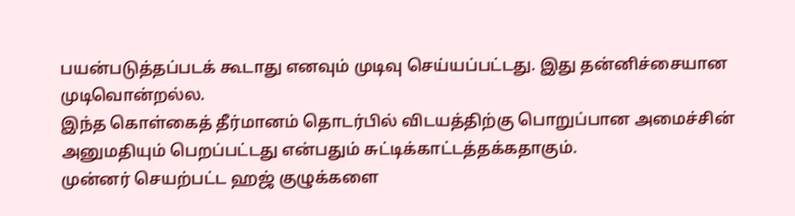பயன்படுத்தப்படக் கூடாது எனவும் முடிவு செய்யப்பட்டது. இது தன்னிச்சையான முடிவொன்றல்ல.
இந்த கொள்கைத் தீர்மானம் தொடர்பில் விடயத்திற்கு பொறுப்பான அமைச்சின் அனுமதியும் பெறப்பட்டது என்பதும் சுட்டிக்காட்டத்தக்கதாகும்.
முன்னர் செயற்பட்ட ஹஜ் குழுக்களை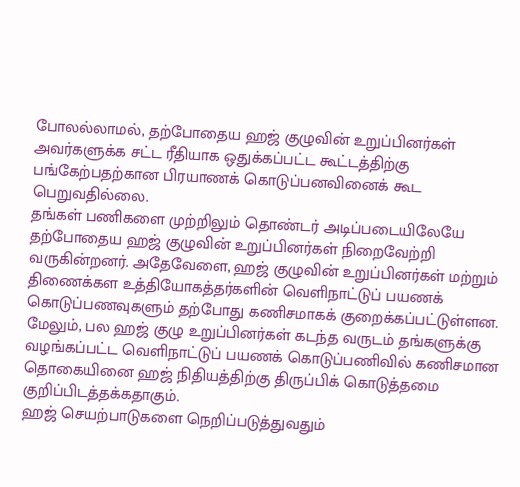போலல்லாமல், தற்போதைய ஹஜ் குழுவின் உறுப்பினர்கள் அவர்களுக்க சட்ட ரீதியாக ஒதுக்கப்பட்ட கூட்டத்திற்கு பங்கேற்பதற்கான பிரயாணக் கொடுப்பனவினைக் கூட பெறுவதில்லை.
தங்கள் பணிகளை முற்றிலும் தொண்டர் அடிப்படையிலேயே தற்போதைய ஹஜ் குழுவின் உறுப்பினர்கள் நிறைவேற்றி வருகின்றனர். அதேவேளை, ஹஜ் குழுவின் உறுப்பினர்கள் மற்றும் திணைக்கள உத்தியோகத்தர்களின் வெளிநாட்டுப் பயணக் கொடுப்பணவுகளும் தற்போது கணிசமாகக் குறைக்கப்பட்டுள்ளன.
மேலும், பல ஹஜ் குழு உறுப்பினர்கள் கடந்த வருடம் தங்களுக்கு வழங்கப்பட்ட வெளிநாட்டுப் பயணக் கொடுப்பணிவில் கணிசமான தொகையினை ஹஜ் நிதியத்திற்கு திருப்பிக் கொடுத்தமை குறிப்பிடத்தக்கதாகும்.
ஹஜ் செயற்பாடுகளை நெறிப்படுத்துவதும்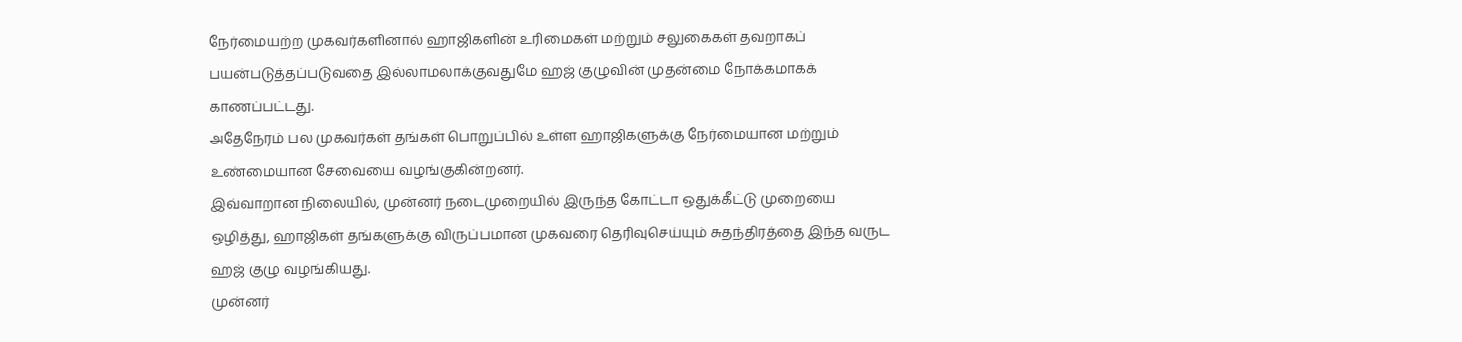நேர்மையற்ற முகவர்களினால் ஹாஜிகளின் உரிமைகள் மற்றும் சலுகைகள் தவறாகப் பயன்படுத்தப்படுவதை இல்லாமலாக்குவதுமே ஹஜ் குழுவின் முதன்மை நோக்கமாகக் காணப்பட்டது.
அதேநேரம் பல முகவர்கள் தங்கள் பொறுப்பில் உள்ள ஹாஜிகளுக்கு நேர்மையான மற்றும் உண்மையான சேவையை வழங்குகின்றனர்.
இவ்வாறான நிலையில், முன்னர் நடைமுறையில் இருந்த கோட்டா ஒதுக்கீட்டு முறையை ஒழித்து, ஹாஜிகள் தங்களுக்கு விருப்பமான முகவரை தெரிவுசெய்யும் சுதந்திரத்தை இந்த வருட ஹஜ் குழு வழங்கியது.
முன்னர்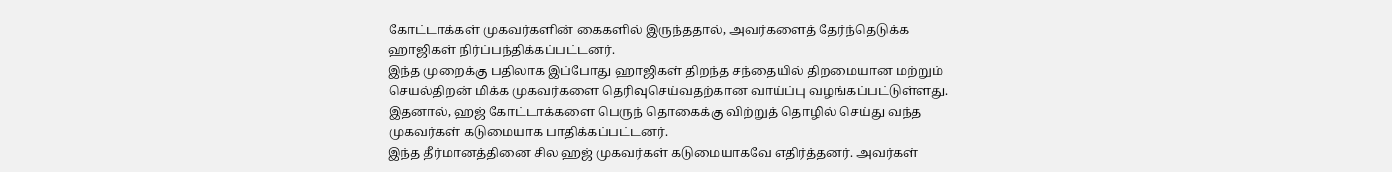கோட்டாக்கள் முகவர்களின் கைகளில் இருந்ததால், அவர்களைத் தேர்ந்தெடுக்க ஹாஜிகள் நிர்ப்பந்திக்கப்பட்டனர்.
இந்த முறைக்கு பதிலாக இப்போது ஹாஜிகள் திறந்த சந்தையில் திறமையான மற்றும் செயல்திறன் மிக்க முகவர்களை தெரிவுசெய்வதற்கான வாய்ப்பு வழங்கப்பட்டுள்ளது.
இதனால், ஹஜ் கோட்டாக்களை பெருந் தொகைக்கு விற்றுத் தொழில் செய்து வந்த முகவர்கள் கடுமையாக பாதிக்கப்பட்டனர்.
இந்த தீர்மானத்தினை சில ஹஜ் முகவர்கள் கடுமையாகவே எதிர்த்தனர். அவர்கள்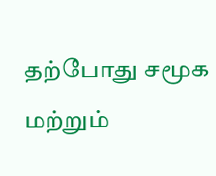தற்போது சமூக மற்றும்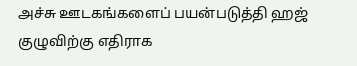அச்சு ஊடகங்களைப் பயன்படுத்தி ஹஜ் குழுவிற்கு எதிராக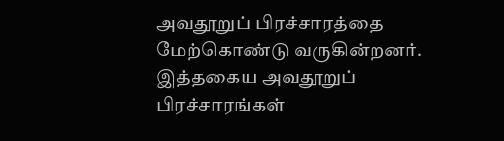அவதூறுப் பிரச்சாரத்தை மேற்கொண்டு வருகின்றனர்.
இத்தகைய அவதூறுப் பிரச்சாரங்கள்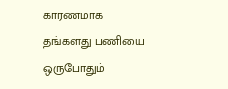காரணமாக தங்களது பணியை ஒருபோதும்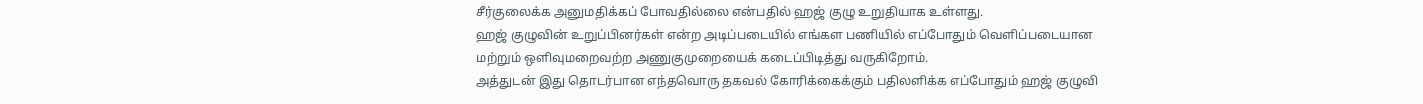சீர்குலைக்க அனுமதிக்கப் போவதில்லை என்பதில் ஹஜ் குழு உறுதியாக உள்ளது.
ஹஜ் குழுவின் உறுப்பினர்கள் என்ற அடிப்படையில் எங்கள பணியில் எப்போதும் வெளிப்படையான மற்றும் ஒளிவுமறைவற்ற அணுகுமுறையைக் கடைப்பிடித்து வருகிறோம்.
அத்துடன் இது தொடர்பான எந்தவொரு தகவல் கோரிக்கைக்கும் பதிலளிக்க எப்போதும் ஹஜ் குழுவி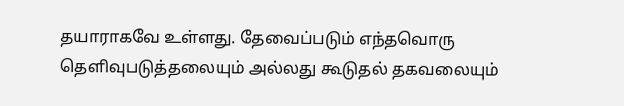தயாராகவே உள்ளது. தேவைப்படும் எந்தவொரு தெளிவுபடுத்தலையும் அல்லது கூடுதல் தகவலையும்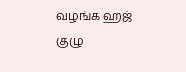வழங்க ஹஜ் குழு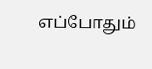எப்போதும்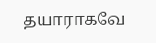தயாராகவே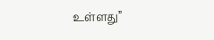உள்ளது”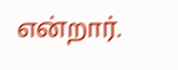என்றார்.